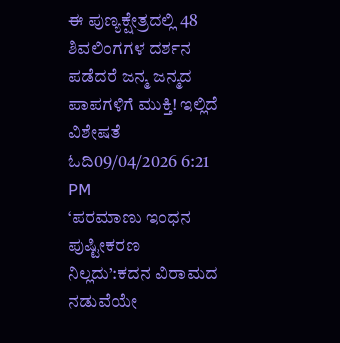ಈ ಪುಣ್ಯಕ್ಷೇತ್ರದಲ್ಲಿ 48 ಶಿವಲಿಂಗಗಳ ದರ್ಶನ ಪಡೆದರೆ ಜನ್ಮ ಜನ್ಮದ ಪಾಪಗಳಿಗೆ ಮುಕ್ತಿ! ಇಲ್ಲಿದೆ ವಿಶೇಷತೆ ಓದಿ09/04/2026 6:21 PM
‘ಪರಮಾಣು ಇಂಧನ ಪುಷ್ಟೀಕರಣ ನಿಲ್ಲದು’:ಕದನ ವಿರಾಮದ ನಡುವೆಯೇ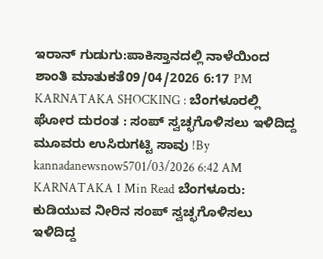ಇರಾನ್ ಗುಡುಗು:ಪಾಕಿಸ್ತಾನದಲ್ಲಿ ನಾಳೆಯಿಂದ ಶಾಂತಿ ಮಾತುಕತೆ09/04/2026 6:17 PM
KARNATAKA SHOCKING : ಬೆಂಗಳೂರಲ್ಲಿ ಘೋರ ದುರಂತ : ಸಂಪ್ ಸ್ವಚ್ಛಗೊಳಿಸಲು ಇಳಿದಿದ್ದ ಮೂವರು ಉಸಿರುಗಟ್ಟಿ ಸಾವು !By kannadanewsnow5701/03/2026 6:42 AM KARNATAKA 1 Min Read ಬೆಂಗಳೂರು: ಕುಡಿಯುವ ನೀರಿನ ಸಂಪ್ ಸ್ವಚ್ಛಗೊಳಿಸಲು ಇಳಿದಿದ್ದ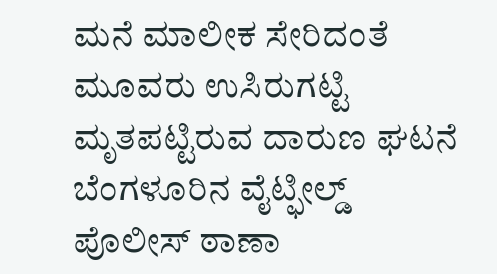ಮನೆ ಮಾಲೀಕ ಸೇರಿದಂತೆ ಮೂವರು ಉಸಿರುಗಟ್ಟಿ ಮೃತಪಟ್ಟಿರುವ ದಾರುಣ ಘಟನೆ ಬೆಂಗಳೂರಿನ ವೈಟ್ಫೀಲ್ಡ್ ಪೊಲೀಸ್ ಠಾಣಾ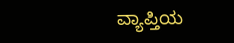ವ್ಯಾಪ್ತಿಯ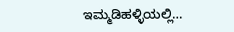ಇಮ್ಮಡಿಹಳ್ಳಿಯಲ್ಲಿ…